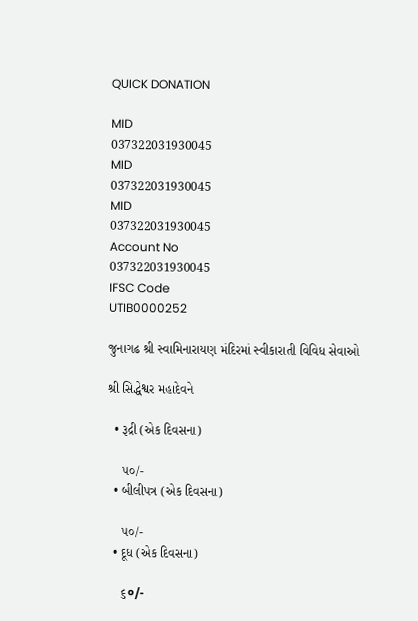QUICK DONATION

MID
037322031930045
MID
037322031930045
MID
037322031930045
Account No
037322031930045
IFSC Code
UTIB0000252

જુનાગઢ શ્રી સ્વામિનારાયણ મંદિરમાં સ્વીકારાતી વિવિધ સેવાઓ

શ્રી સિદ્ધેશ્વર મહાદેવને

  • રૂદ્રી (એક દિવસના)

    ૫૦/-
  • બીલીપત્ર (એક દિવસના)

    ૫૦/-
  • દૂધ (એક દિવસના)

    ૬०/-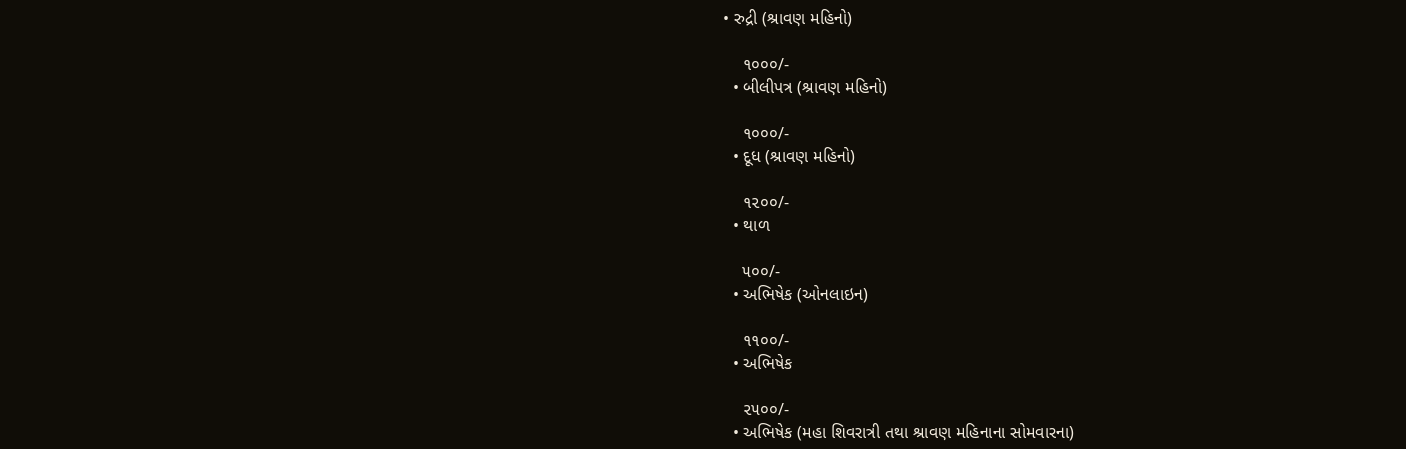• રુદ્રી (શ્રાવણ મહિનો)

    ૧૦૦૦/-
  • બીલીપત્ર (શ્રાવણ મહિનો)

    ૧૦૦૦/-
  • દૂધ (શ્રાવણ મહિનો)

    ૧૨૦૦/-
  • થાળ

    ૫૦૦/-
  • અભિષેક (ઓનલાઇન)

    ૧૧૦૦/-
  • અભિષેક

    ૨૫૦૦/-
  • અભિષેક (મહા શિવરાત્રી તથા શ્રાવણ મહિનાના સોમવારના)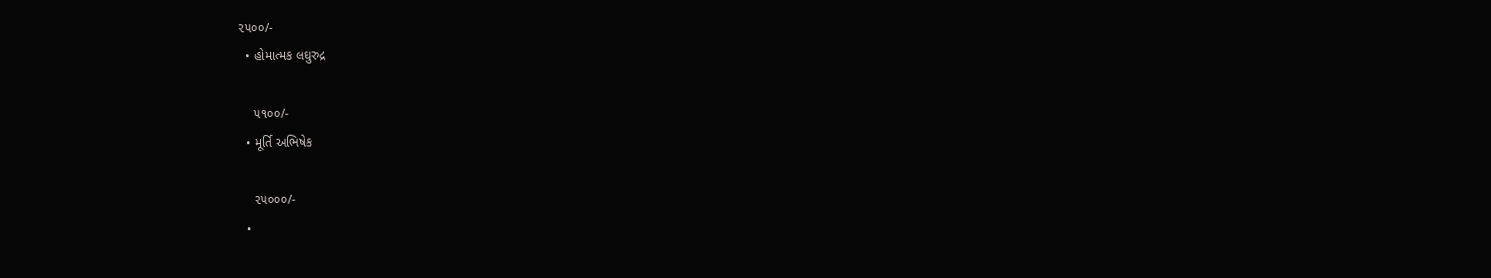૨૫૦૦/-
  • હોમાત્મક લઘુરુદ્ર

    ૫૧૦૦/-
  • મૂર્તિ અભિષેક

    ૨૫૦૦૦/-
  •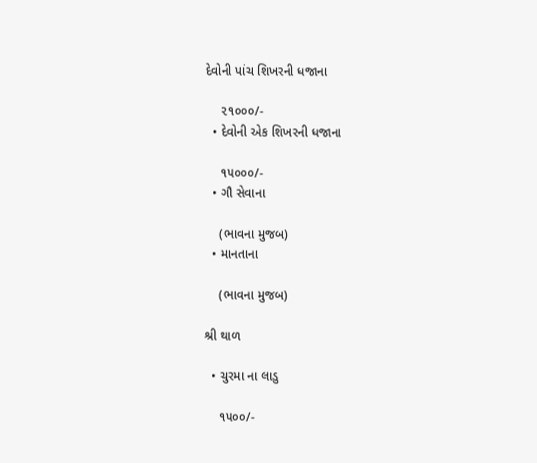દેવોની પાંચ શિખરની ધજાના

    ૨૧૦૦૦/-
  • દેવોની એક શિખરની ધજાના

    ૧૫૦૦૦/-
  • ગૌ સેવાના

    (ભાવના મુજબ)
  • માનતાના

    (ભાવના મુજબ)

શ્રી થાળ

  • ચુરમા ના લાડુ

    ૧૫૦૦/-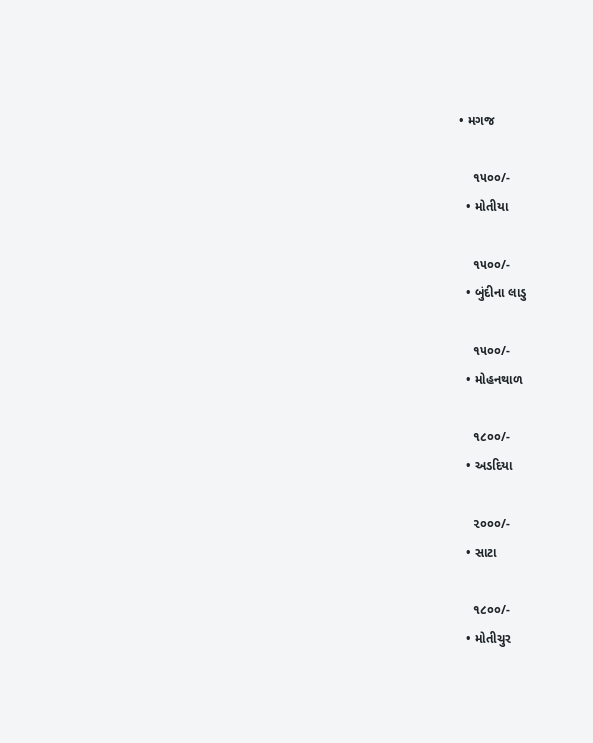• મગજ

    ૧૫૦૦/-
  • મોતીયા

    ૧૫૦૦/-
  • બુંદીના લાડુ

    ૧૫૦૦/-
  • મોહનથાળ

    ૧૮૦૦/-
  • અડદિયા

    ૨૦૦૦/-
  • સાટા

    ૧૮૦૦/-
  • મોતીચુર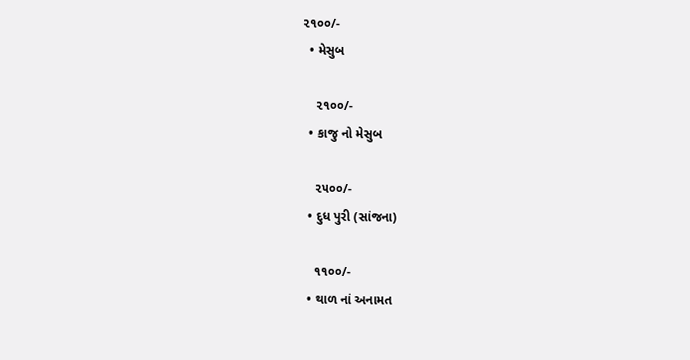૨૧૦૦/-
  • મેસુબ

    ૨૧૦૦/-
  • કાજુ નો મેસુબ

    ૨૫૦૦/-
  • દુધ પુરી (સાંજના)

    ૧૧૦૦/-
  • થાળ નાં અનામત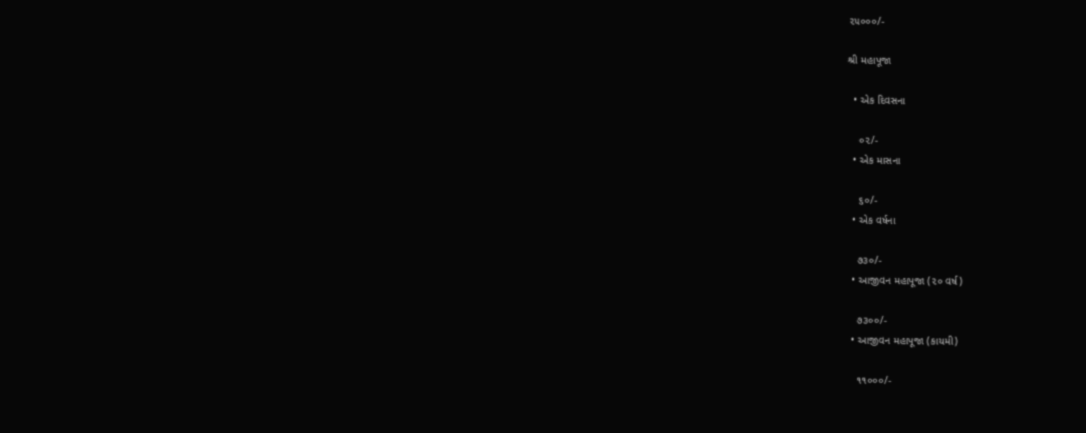૨૫૦૦૦/-

શ્રી મહાપૂજા

  • એક દિવસના

    ૦૨/-
  • એક માસના

    ૬૦/-
  • એક વર્ષના

    ૭૩૦/-
  • આજીવન મહાપૂજા (૨૦ વર્ષ)

    ૭૩૦૦/-
  • આજીવન મહાપૂજા (કાયમી)

    ૧૧૦૦૦/-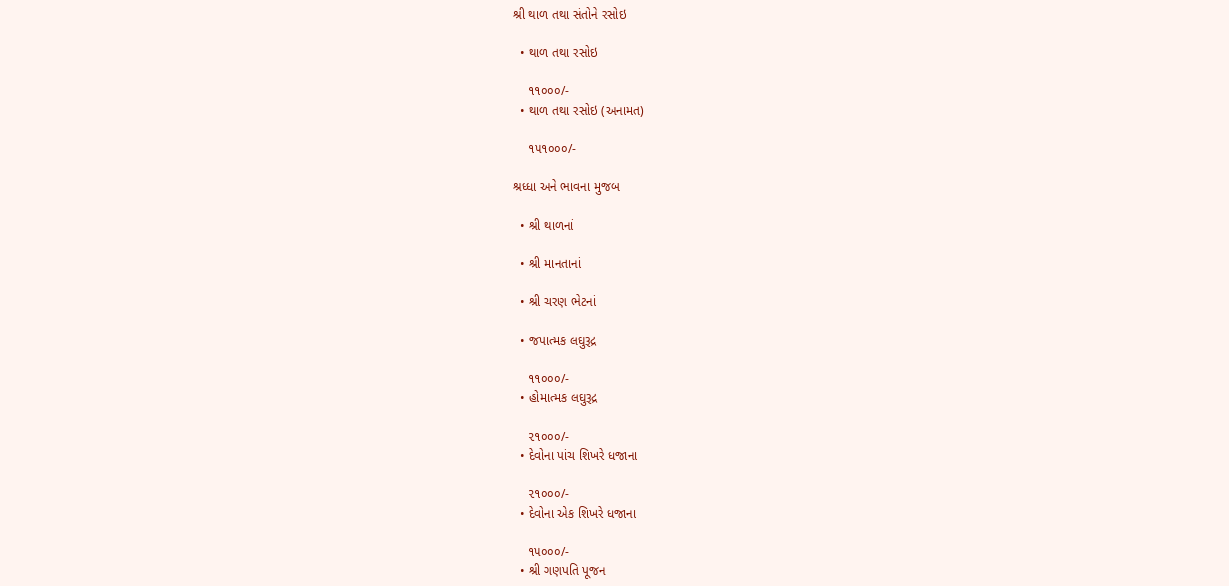શ્રી થાળ તથા સંતોને રસોઇ

  • થાળ તથા રસોઇ

    ૧૧૦૦૦/-
  • થાળ તથા રસોઇ (અનામત)

    ૧૫૧૦૦૦/-

શ્રધ્ધા અને ભાવના મુજબ

  • શ્રી થાળનાં

  • શ્રી માનતાનાં

  • શ્રી ચરણ ભેટનાં

  • જપાત્મક લઘુરૂદ્ર

    ૧૧૦૦૦/-
  • હોમાત્મક લઘુરૂદ્ર

    ૨૧૦૦૦/-
  • દેવોના પાંચ શિખરે ધજાના

    ૨૧૦૦૦/-
  • દેવોના એક શિખરે ધજાના

    ૧૫૦૦૦/-
  • શ્રી ગણપતિ પૂજન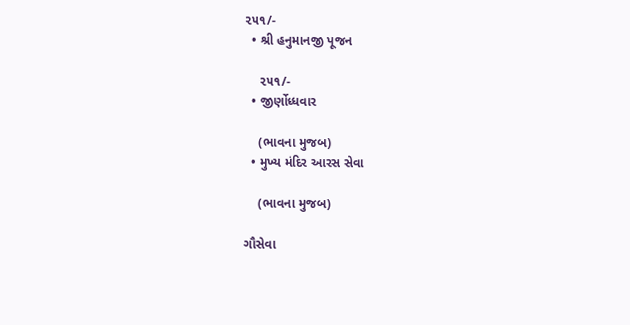૨૫૧/-
  • શ્રી હનુમાનજી પૂજન

    ૨૫૧/-
  • જીર્ણોધ્ધવાર

    (ભાવના મુજબ)
  • મુખ્ય મંદિર આરસ સેવા

    (ભાવના મુજબ)

ગૌસેવા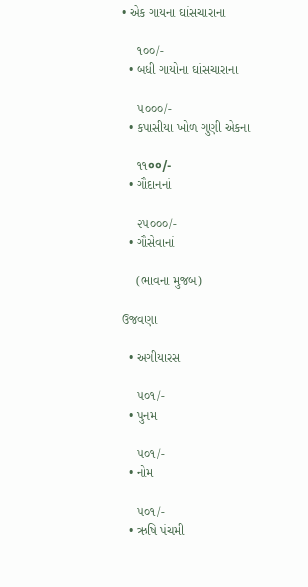• એક ગાયના ઘાંસચારાના

    ૧૦૦/-
  • બધી ગાયોના ઘાંસચારાના

    ૫૦૦૦/-
  • કપાસીયા ખોળ ગુણી એકના

    ૧૧००/-
  • ગૌદાનનાં

    ૨૫૦૦૦/-
  • ગૌસેવાનાં

    (ભાવના મુજબ)

ઉજવણા

  • અગીયારસ

    ૫૦૧/-
  • પુનમ

    ૫૦૧/-
  • નોમ

    ૫૦૧/-
  • ઋષિ પંચમી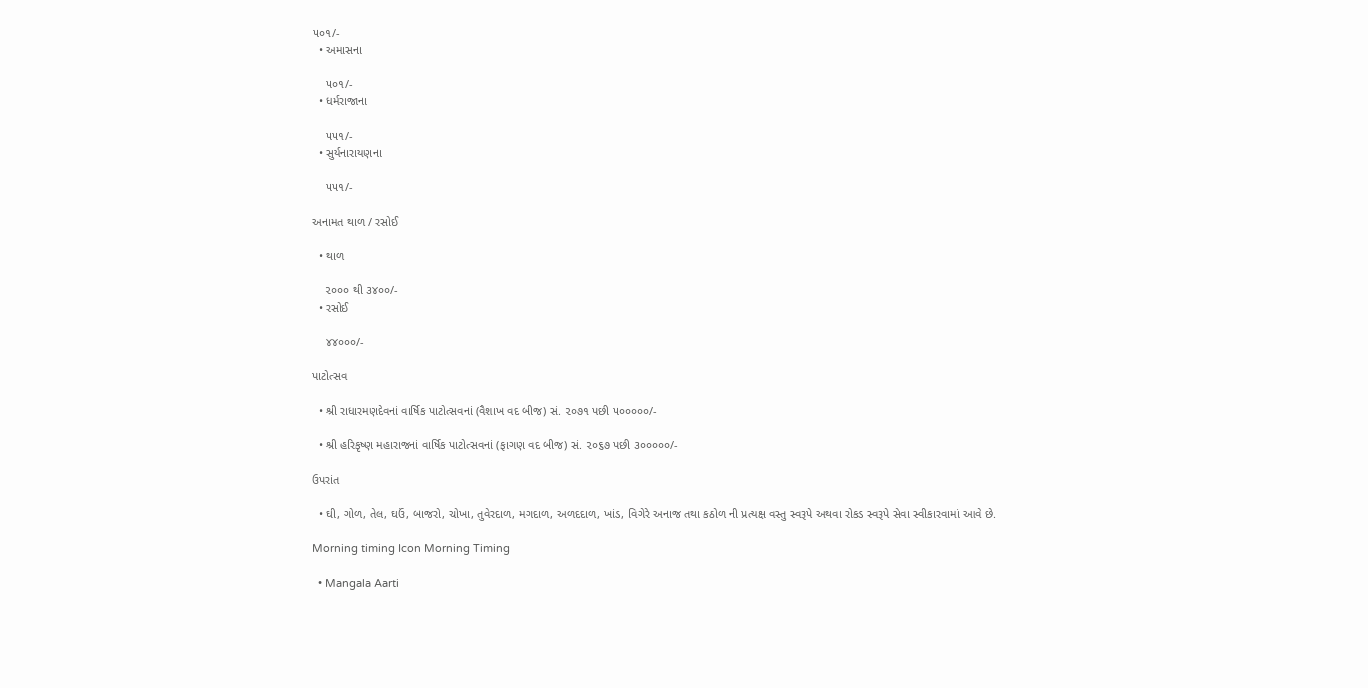૫૦૧/-
  • અમાસના

    ૫૦૧/-
  • ધર્મરાજાના

    ૫૫૧/-
  • સુર્યનારાયણના

    ૫૫૧/-

અનામત થાળ / રસોઈ

  • થાળ

    ૨૦૦૦ થી ૩૪૦૦/-
  • રસોઈ

    ૪૪૦૦૦/-

પાટોત્સવ

  • શ્રી રાધારમણદેવનાં વાર્ષિક પાટોત્સવનાં (વૈશાખ વદ બીજ) સં. ૨૦૭૧ પછી ૫૦૦૦૦૦/-

  • શ્રી હરિકૃષ્ણ મહારાજનાં વાર્ષિક પાટોત્સવનાં (ફાગણ વદ બીજ) સં. ૨૦૬૭ પછી ૩૦૦૦૦૦/-

ઉપરાંત

  • ઘી, ગોળ, તેલ, ઘઉં, બાજરો, ચોખા, તુવેરદાળ, મગદાળ, અળદદાળ, ખાંડ, વિગેરે અનાજ તથા કઠોળ ની પ્રત્યક્ષ વસ્તુ સ્વરૂપે અથવા રોકડ સ્વરૂપે સેવા સ્વીકારવામાં આવે છે.

Morning timing Icon Morning Timing

  • Mangala Aarti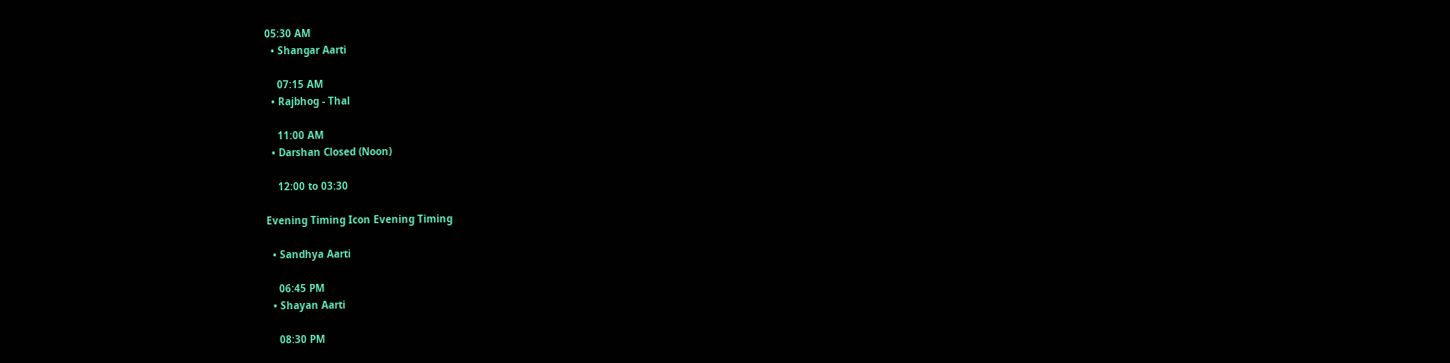05:30 AM
  • Shangar Aarti

    07:15 AM
  • Rajbhog - Thal

    11:00 AM
  • Darshan Closed (Noon)

    12:00 to 03:30

Evening Timing Icon Evening Timing

  • Sandhya Aarti

    06:45 PM
  • Shayan Aarti

    08:30 PM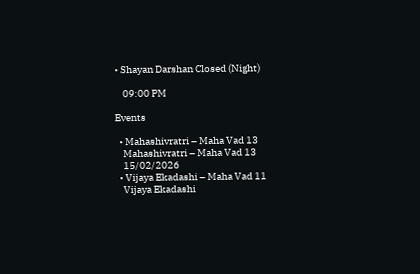• Shayan Darshan Closed (Night)

    09:00 PM

Events

  • Mahashivratri – Maha Vad 13
    Mahashivratri – Maha Vad 13
    15/02/2026
  • Vijaya Ekadashi – Maha Vad 11
    Vijaya Ekadashi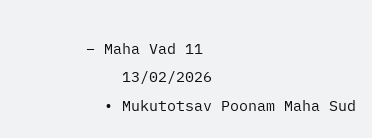– Maha Vad 11
    13/02/2026
  • Mukutotsav Poonam Maha Sud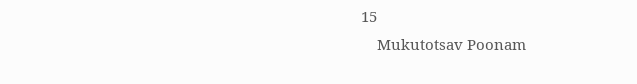15
    Mukutotsav Poonam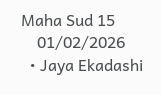Maha Sud 15
    01/02/2026
  • Jaya Ekadashi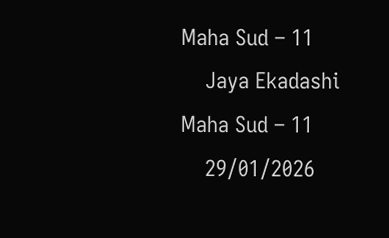Maha Sud – 11
    Jaya Ekadashi Maha Sud – 11
    29/01/2026